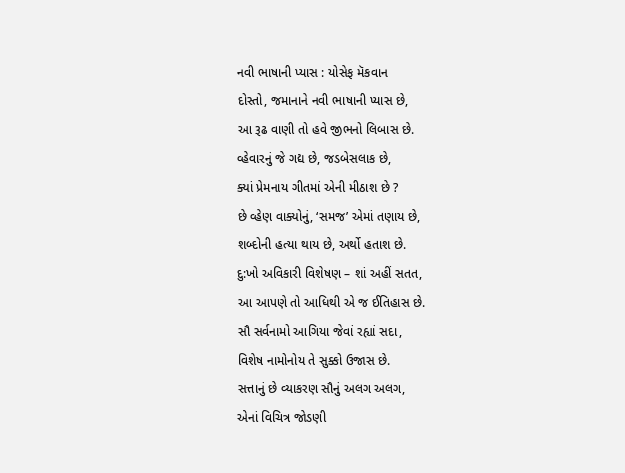નવી ભાષાની પ્યાસ : યોસેફ મૅકવાન
દોસ્તો, જમાનાને નવી ભાષાની પ્યાસ છે,
આ રૂઢ વાણી તો હવે જીભનો લિબાસ છે.
વ્હેવારનું જે ગદ્ય છે, જડબેસલાક છે,
ક્યાં પ્રેમનાય ગીતમાં એની મીઠાશ છે ?
છે વ્હેણ વાક્યોનું, ‘સમજ’ એમાં તણાય છે,
શબ્દોની હત્યા થાય છે, અર્થો હતાશ છે.
દુ:ખો અવિકારી વિશેષણ – શાં અહીં સતત,
આ આપણે તો આધિથી એ જ ઈતિહાસ છે.
સૌ સર્વનામો આગિયા જેવાં રહ્યાં સદા,
વિશેષ નામોનોય તે સુક્કો ઉજાસ છે.
સત્તાનું છે વ્યાકરણ સૌનું અલગ અલગ,
એનાં વિચિત્ર જોડણી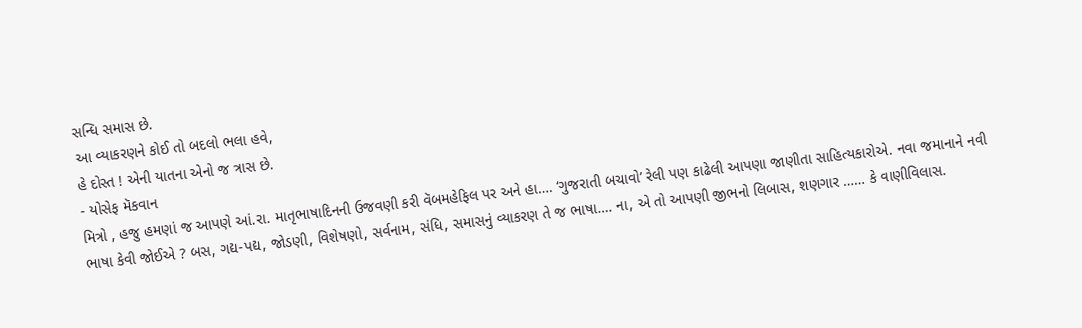સન્ધિ સમાસ છે.
આ વ્યાકરણને કોઈ તો બદલો ભલા હવે,
હે દોસ્ત ! એની યાતના એનો જ ત્રાસ છે.
- યોસેફ મૅકવાન
મિત્રો , હજુ હમણાં જ આપણે આં.રા. માતૃભાષાદિનની ઉજવણી કરી વૅબમહેફિલ પર અને હા…. ‘ગુજરાતી બચાવો’ રેલી પણ કાઢેલી આપણા જાણીતા સાહિત્યકારોએ. નવા જમાનાને નવી ભાષા કેવી જોઈએ ? બસ, ગદ્ય-પદ્ય, જોડણી, વિશેષણો, સર્વનામ, સંધિ, સમાસનું વ્યાકરણ તે જ ભાષા…. ના, એ તો આપણી જીભનો લિબાસ, શણગાર …… કે વાણીવિલાસ.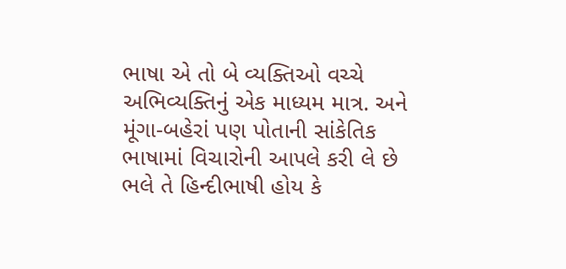ભાષા એ તો બે વ્યક્તિઓ વચ્ચે અભિવ્યક્તિનું એક માધ્યમ માત્ર. અને મૂંગા-બહેરાં પણ પોતાની સાંકેતિક ભાષામાં વિચારોની આપલે કરી લે છે ભલે તે હિન્દીભાષી હોય કે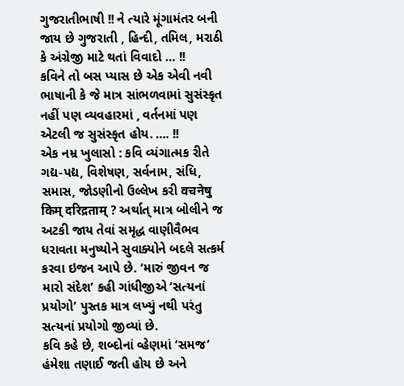ગુજરાતીભાષી !! ને ત્યારે મૂંગામંતર બની જાય છે ગુજરાતી , હિન્દી, તમિલ, મરાઠી કે અંગ્રેજી માટે થતાં વિવાદો … !!
કવિને તો બસ પ્યાસ છે એક એવી નવી ભાષાની કે જે માત્ર સાંભળવામાં સુસંસ્કૃત નહીં પણ વ્યવહારમાં , વર્તનમાં પણ એટલી જ સુસંસ્કૃત હોય. …. !!
એક નમ્ર ખુલાસો : કવિ વ્યંગાત્મક રીતે ગદ્ય-પદ્ય, વિશેષણ, સર્વનામ, સંધિ, સમાસ, જોડણીનો ઉલ્લેખ કરી वचनेषु किम् दरिद्रताम् ? અર્થાત્ માત્ર બોલીને જ અટકી જાય તેવાં સમૃદ્ધ વાણીવૈભવ ધરાવતા મનુષ્યોને સુવાક્યોને બદલે સત્કર્મ કરવા ઇજન આપે છે. ‘મારું જીવન જ મારો સંદેશ’ કહી ગાંધીજીએ ‘સત્યનાં પ્રયોગો’ પુસ્તક માત્ર લખ્યું નથી પરંતુ સત્યનાં પ્રયોગો જીવ્યાં છે.
કવિ કહે છે, શબ્દોનાં વ્હેણમાં ‘સમજ’ હંમેશા તણાઈ જતી હોય છે અને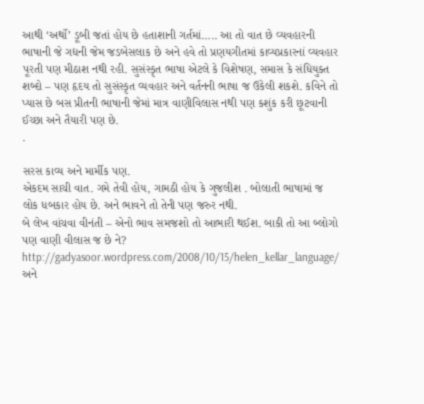આથી ‘અર્થો’ ડૂબી જતાં હોય છે હતાશાની ગર્તમાં….. આ તો વાત છે વ્યવહારની ભાષાની જે ગદ્યની જેમ જડબેસલાક છે અને હવે તો પ્રણયગીતમાં કાવ્યપ્રકારનાં વ્યવહાર પૂરતી પણ મીઠાશ નથી રહી. સુસંસ્કૃત ભાષા એટલે કે વિશેષણ, સમાસ કે સંધિયુક્ત શબ્દો – પણ હૃદય તો સુસંસ્કૃત વ્યવહાર અને વર્તનની ભાષા જ ઉકેલી શકશે. કવિને તો પ્યાસ છે બસ પ્રીતની ભાષાની જેમાં માત્ર વાણીવિલાસ નથી પણ કશુંક કરી છૂટવાની ઈચ્છા અને તૈયારી પણ છે.
.

સરસ કાવ્ય અને માર્મીક પણ.
એકદમ સાચી વાત. ગમે તેવી હોય, ગામઠી હોય કે ગુજલીશ . બોલાતી ભાષામાં જ લોક ધબકાર હોય છે. અને ભાવને તો તેની પણ જરુર નથી.
બે લેખ વાંચવા વીનંતી – એનો ભાવ સમજશો તો આભારી થઈશ. બાકી તો આ બ્લોગો પણ વાણી વીલાસ જ છે ને?
http://gadyasoor.wordpress.com/2008/10/15/helen_kellar_language/
અને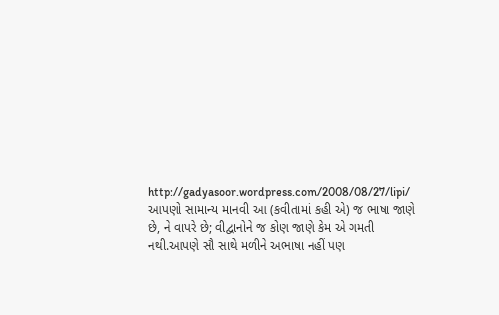http://gadyasoor.wordpress.com/2008/08/27/lipi/
આપણો સામાન્ય માનવી આ (કવીતામાં કહી એ) જ ભાષા જાણે છે, ને વાપરે છે; વીદ્વાનોને જ કોણ જાણે કેમ એ ગમતી નથી.આપણે સૌ સાથે મળીને અભાષા નહીં પણ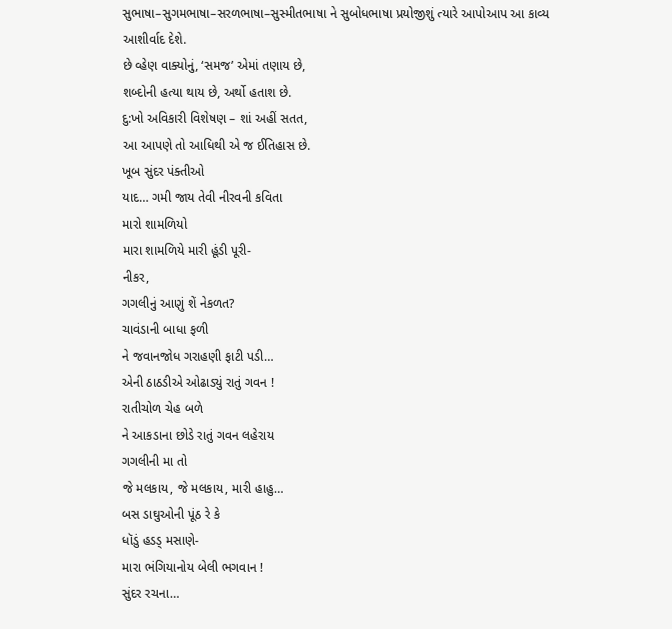સુભાષા–સુગમભાષા–સરળભાષા–સુસ્મીતભાષા ને સુબોધભાષા પ્રયોજીશું ત્યારે આપોઆપ આ કાવ્ય આશીર્વાદ દેશે.
છે વ્હેણ વાક્યોનું, ‘સમજ’ એમાં તણાય છે,
શબ્દોની હત્યા થાય છે, અર્થો હતાશ છે.
દુ:ખો અવિકારી વિશેષણ – શાં અહીં સતત,
આ આપણે તો આધિથી એ જ ઈતિહાસ છે.
ખૂબ સુંદર પંક્તીઓ
યાદ… ગમી જાય તેવી નીરવની કવિતા
મારો શામળિયો
મારા શામળિયે મારી હૂંડી પૂરી-
નીકર,
ગગલીનું આણું શેં નેકળત?
ચાવંડાની બાધા ફળી
ને જવાનજોધ ગરાહણી ફાટી પડી…
એની ઠાઠડીએ ઓઢાડ્યું રાતું ગવન !
રાતીચોળ ચેહ બળે
ને આકડાના છોડે રાતું ગવન લહેરાય
ગગલીની મા તો
જે મલકાય, જે મલકાય, મારી હાહુ…
બસ ડાઘુઓની પૂંઠ રે કે
ધૉડું હડડ્ મસાણે-
મારા ભંગિયાનોય બેલી ભગવાન !
સુંદર રચના…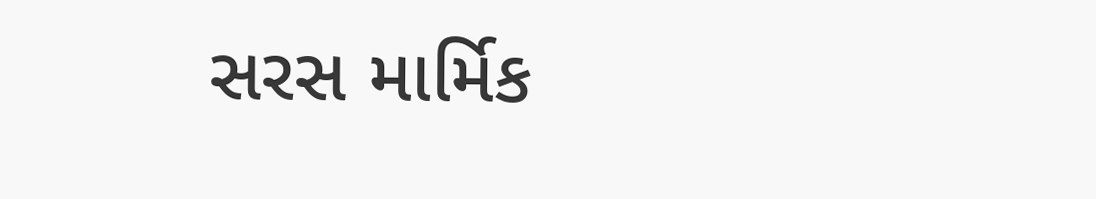સરસ માર્મિક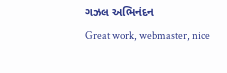ગઝલ અભિનંદન
Great work, webmaster, nice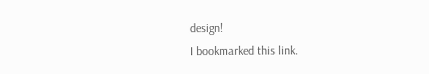design!
I bookmarked this link.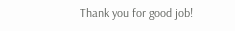Thank you for good job!